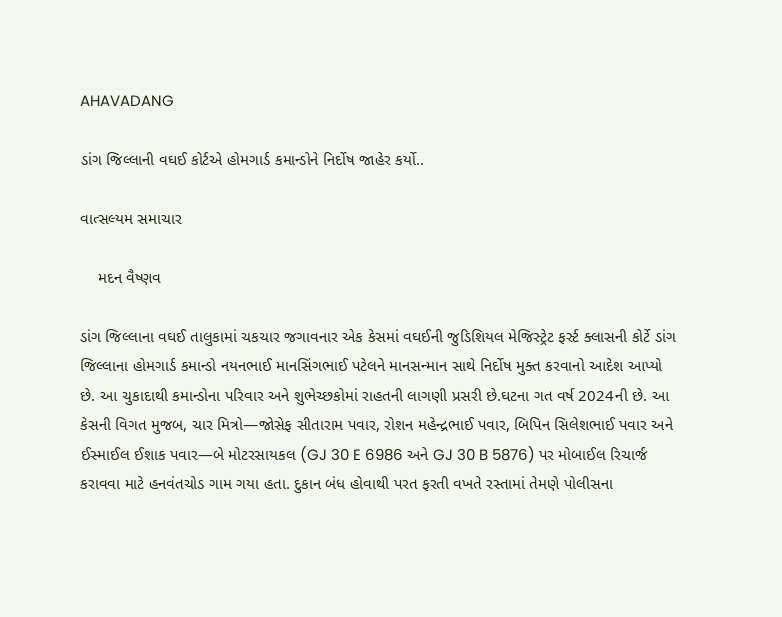AHAVADANG

ડાંગ જિલ્લાની વઘઈ કોર્ટએ હોમગાર્ડ કમાન્ડોને નિર્દોષ જાહેર કર્યો..

વાત્સલ્યમ સમાચાર

    મદન વૈષ્ણવ

ડાંગ જિલ્લાના વઘઈ તાલુકામાં ચકચાર જગાવનાર એક કેસમાં વઘઈની જુડિશિયલ મેજિસ્ટ્રેટ ફર્સ્ટ ક્લાસની કોર્ટે ડાંગ જિલ્લાના હોમગાર્ડ કમાન્ડો નયનભાઈ માનસિંગભાઈ પટેલને માનસન્માન સાથે નિર્દોષ મુક્ત કરવાનો આદેશ આપ્યો છે. આ ચુકાદાથી કમાન્ડોના પરિવાર અને શુભેચ્છકોમાં રાહતની લાગણી પ્રસરી છે.ઘટના ગત વર્ષ 2024ની છે. આ કેસની વિગત મુજબ, ચાર મિત્રો—જોસેફ સીતારામ પવાર, રોશન મહેન્દ્રભાઈ પવાર, બિપિન સિલેશભાઈ પવાર અને ઈસ્માઈલ ઈશાક પવાર—બે મોટરસાયકલ (GJ 30 E 6986 અને GJ 30 B 5876) પર મોબાઈલ રિચાર્જ કરાવવા માટે હનવંતચોડ ગામ ગયા હતા. દુકાન બંધ હોવાથી પરત ફરતી વખતે રસ્તામાં તેમણે પોલીસના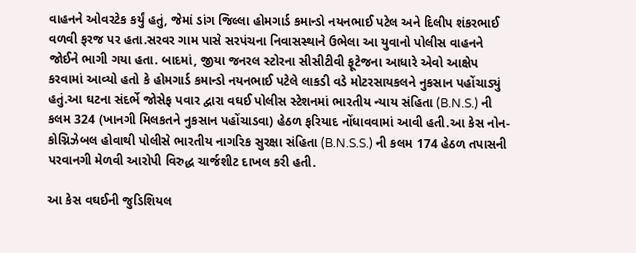વાહનને ઓવરટેક કર્યું હતું, જેમાં ડાંગ જિલ્લા હોમગાર્ડ કમાન્ડો નયનભાઈ પટેલ અને દિલીપ શંકરભાઈ વળવી ફરજ પર હતા.સરવર ગામ પાસે સરપંચના નિવાસસ્થાને ઉભેલા આ યુવાનો પોલીસ વાહનને જોઈને ભાગી ગયા હતા. બાદમાં, જીયા જનરલ સ્ટોરના સીસીટીવી ફૂટેજના આધારે એવો આક્ષેપ કરવામાં આવ્યો હતો કે હોમગાર્ડ કમાન્ડો નયનભાઈ પટેલે લાકડી વડે મોટરસાયકલને નુકસાન પહોંચાડ્યું હતું.આ ઘટના સંદર્ભે જોસેફ પવાર દ્વારા વઘઈ પોલીસ સ્ટેશનમાં ભારતીય ન્યાય સંહિતા (B.N.S.) ની કલમ 324 (ખાનગી મિલકતને નુકસાન પહોંચાડવા) હેઠળ ફરિયાદ નોંધાવવામાં આવી હતી.આ કેસ નોન-કોગ્નિઝેબલ હોવાથી પોલીસે ભારતીય નાગરિક સુરક્ષા સંહિતા (B.N.S.S.) ની કલમ 174 હેઠળ તપાસની પરવાનગી મેળવી આરોપી વિરુદ્ધ ચાર્જશીટ દાખલ કરી હતી.

આ કેસ વઘઈની જુડિશિયલ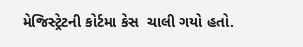મેજિસ્ટ્રેટની કોર્ટમા કેસ  ચાલી ગયો હતો.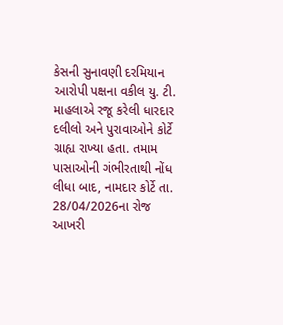કેસની સુનાવણી દરમિયાન આરોપી પક્ષના વકીલ યુ. ટી. માહલાએ રજૂ કરેલી ધારદાર દલીલો અને પુરાવાઓને કોર્ટે ગ્રાહ્ય રાખ્યા હતા. તમામ પાસાઓની ગંભીરતાથી નોંધ લીધા બાદ, નામદાર કોર્ટે તા. 28/04/2026ના રોજ આખરી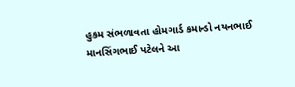હુકમ સંભળાવતા હોમગાર્ડ કમાન્ડો નયનભાઈ માનસિંગભાઈ પટેલને આ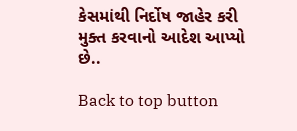કેસમાંથી નિર્દોષ જાહેર કરી  મુક્ત કરવાનો આદેશ આપ્યો છે..

Back to top button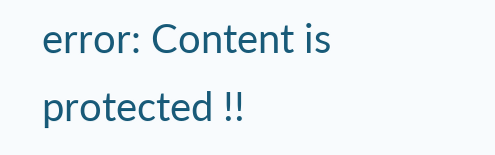error: Content is protected !!